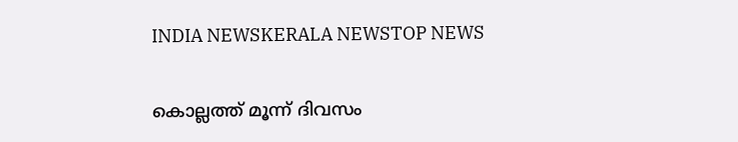INDIA NEWSKERALA NEWSTOP NEWS

കൊല്ലത്ത് മൂന്ന് ദിവസം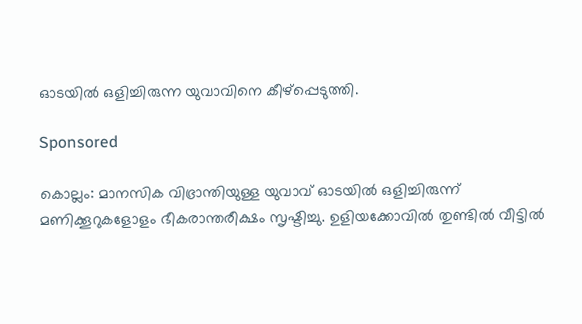ഓടയിൽ ഒളിച്ചിരുന്ന യുവാവിനെ കീഴ്പ്പെടുത്തി.

Sponsored

കൊല്ലം: മാനസിക വിഭ്രാന്തിയുള്ള യുവാവ് ഓടയിൽ ഒളിച്ചിരുന്ന് മണിക്കൂറുകളോളം ഭീകരാന്തരീക്ഷം സൃഷ്ടിച്ചു. ഉളിയക്കോവിൽ തുണ്ടിൽ വീട്ടിൽ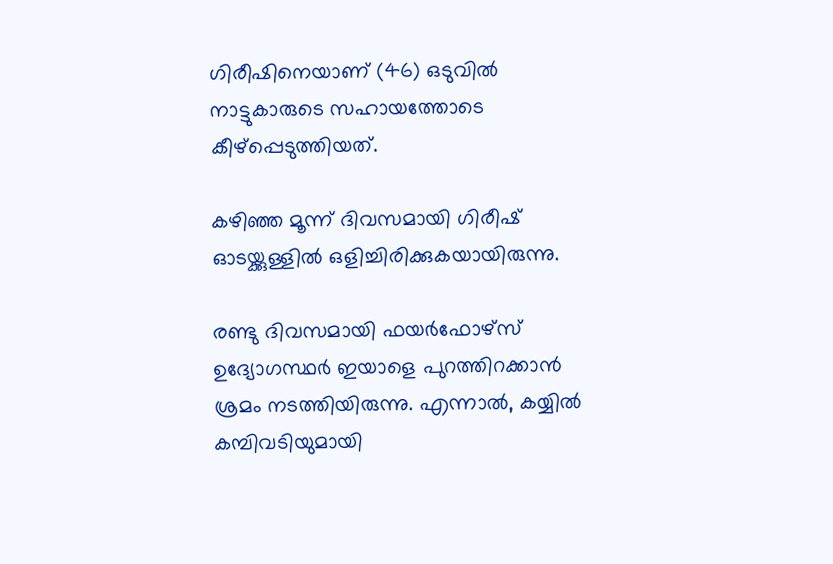ഗിരീഷിനെയാണ് (46) ഒടുവിൽ നാട്ടുകാരുടെ സഹായത്തോടെ കീഴ്പ്പെടുത്തിയത്.

കഴിഞ്ഞ മൂന്ന് ദിവസമായി ഗിരീഷ് ഓടയ്ക്കുള്ളിൽ ഒളിച്ചിരിക്കുകയായിരുന്നു.

രണ്ടു ദിവസമായി ഫയർഫോഴ്‌സ് ഉദ്യോഗസ്ഥർ ഇയാളെ പുറത്തിറക്കാൻ ശ്രമം നടത്തിയിരുന്നു. എന്നാൽ, കയ്യിൽ കമ്പിവടിയുമായി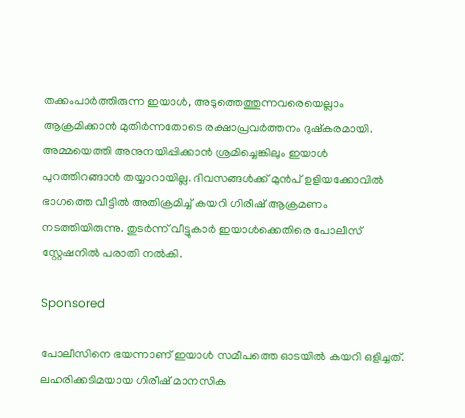തക്കംപാർത്തിരുന്ന ഇയാൾ, അടുത്തെത്തുന്നവരെയെല്ലാം ആക്രമിക്കാൻ മുതിർന്നതോടെ രക്ഷാപ്രവർത്തനം ദുഷ്കരമായി. അമ്മയെത്തി അനുനയിപ്പിക്കാൻ ശ്രമിച്ചെങ്കിലും ഇയാൾ പുറത്തിറങ്ങാൻ തയ്യാറായില്ല. ദിവസങ്ങൾക്ക് മുൻപ് ഉളിയക്കോവിൽ ഭാഗത്തെ വീട്ടിൽ അതിക്രമിച്ച് കയറി ഗിരീഷ് ആക്രമണം നടത്തിയിരുന്നു. തുടർന്ന് വീട്ടുകാർ ഇയാൾക്കെതിരെ പോലീസ് സ്റ്റേഷനിൽ പരാതി നൽകി.

Sponsored

പോലീസിനെ ഭയന്നാണ് ഇയാൾ സമീപത്തെ ഓടയിൽ കയറി ഒളിച്ചത്. ലഹരിക്കടിമയായ ഗിരീഷ് മാനസിക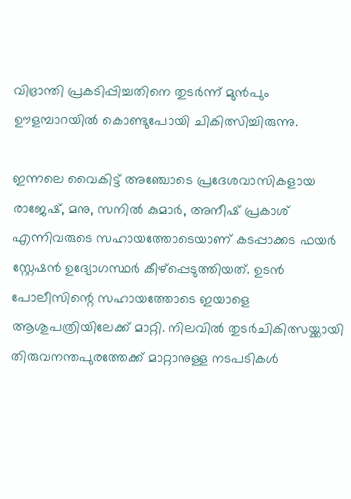വിഭ്രാന്തി പ്രകടിപ്പിച്ചതിനെ തുടർന്ന് മുൻപും ഊളമ്പാറയിൽ കൊണ്ടുപോയി ചികിത്സിച്ചിരുന്നു.

ഇന്നലെ വൈകിട്ട് അഞ്ചോടെ പ്രദേശവാസികളായ രാജേഷ്, മനു, സനിൽ കുമാർ, അനീഷ് പ്രകാശ് എന്നിവരുടെ സഹായത്തോടെയാണ് കടപ്പാക്കട ഫയർ സ്റ്റേഷൻ ഉദ്യോഗസ്ഥർ കീഴ്പ്പെടുത്തിയത്. ഉടൻ പോലീസിന്റെ സഹായത്തോടെ ഇയാളെ ആശുപത്രിയിലേക്ക് മാറ്റി. നിലവിൽ തുടർചികിത്സയ്ക്കായി തിരുവനന്തപുരത്തേക്ക് മാറ്റാനുള്ള നടപടികൾ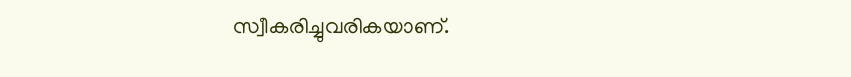സ്വീകരിച്ചുവരികയാണ്.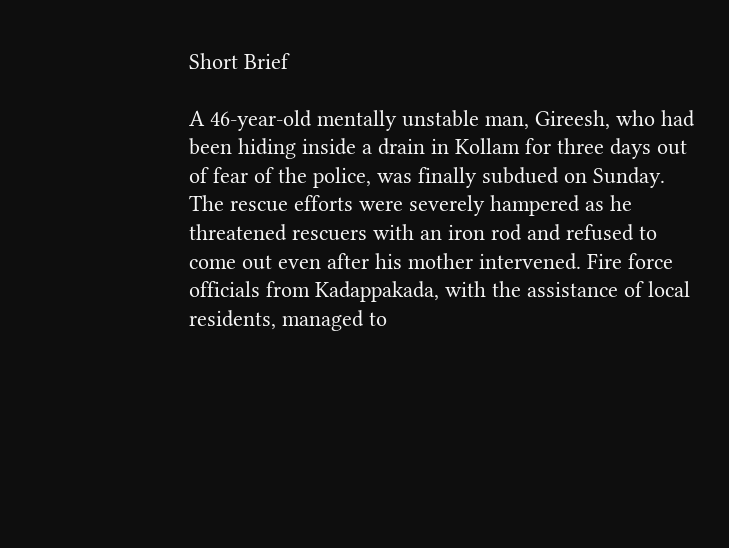Short Brief

A 46-year-old mentally unstable man, Gireesh, who had been hiding inside a drain in Kollam for three days out of fear of the police, was finally subdued on Sunday. The rescue efforts were severely hampered as he threatened rescuers with an iron rod and refused to come out even after his mother intervened. Fire force officials from Kadappakada, with the assistance of local residents, managed to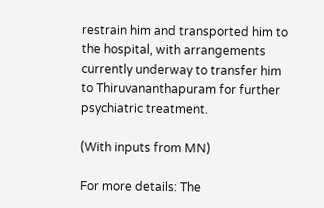restrain him and transported him to the hospital, with arrangements currently underway to transfer him to Thiruvananthapuram for further psychiatric treatment.

(With inputs from MN)

For more details: The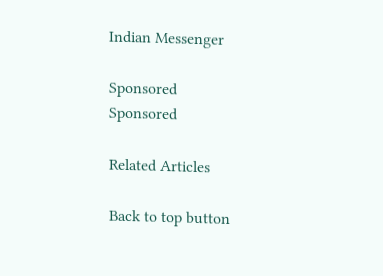Indian Messenger

Sponsored
Sponsored

Related Articles

Back to top button